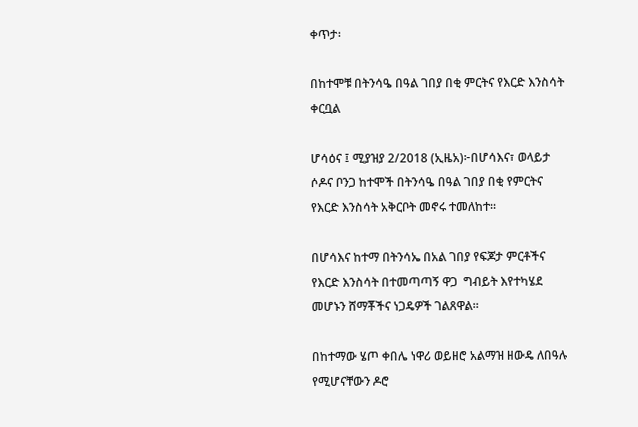ቀጥታ፡

በከተሞቹ በትንሳዔ በዓል ገበያ በቂ ምርትና የእርድ እንስሳት ቀርቧል

ሆሳዕና ፤ ሚያዝያ 2/2018 (ኢዜአ)፦በሆሳእና፣ ወላይታ ሶዶና ቦንጋ ከተሞች በትንሳዔ በዓል ገበያ በቂ የምርትና የእርድ እንስሳት አቅርቦት መኖሩ ተመለከተ።

በሆሳእና ከተማ በትንሳኤ በአል ገበያ የፍጆታ ምርቶችና የእርድ እንስሳት በተመጣጣኝ ዋጋ  ግብይት እየተካሄደ መሆኑን ሸማቾችና ነጋዴዎች ገልጸዋል።

በከተማው ሄጦ ቀበሌ ነዋሪ ወይዘሮ አልማዝ ዘውዴ ለበዓሉ የሚሆናቸውን ዶሮ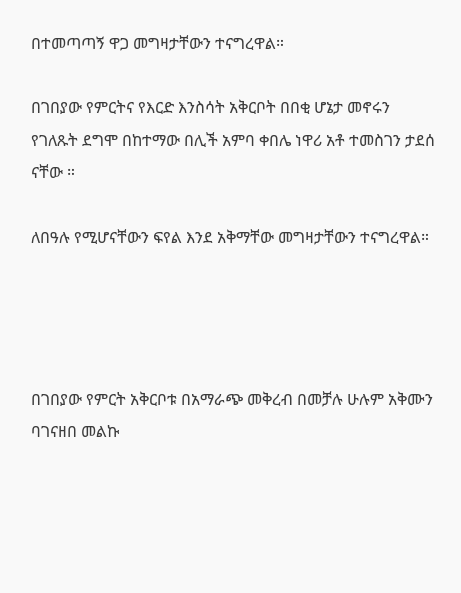በተመጣጣኝ ዋጋ መግዛታቸውን ተናግረዋል።

በገበያው የምርትና የእርድ እንስሳት አቅርቦት በበቂ ሆኔታ መኖሩን የገለጹት ደግሞ በከተማው በሊች አምባ ቀበሌ ነዋሪ አቶ ተመስገን ታደሰ ናቸው ።

ለበዓሉ የሚሆናቸውን ፍየል እንደ አቅማቸው መግዛታቸውን ተናግረዋል።




በገበያው የምርት አቅርቦቱ በአማራጭ መቅረብ በመቻሉ ሁሉም አቅሙን ባገናዘበ መልኩ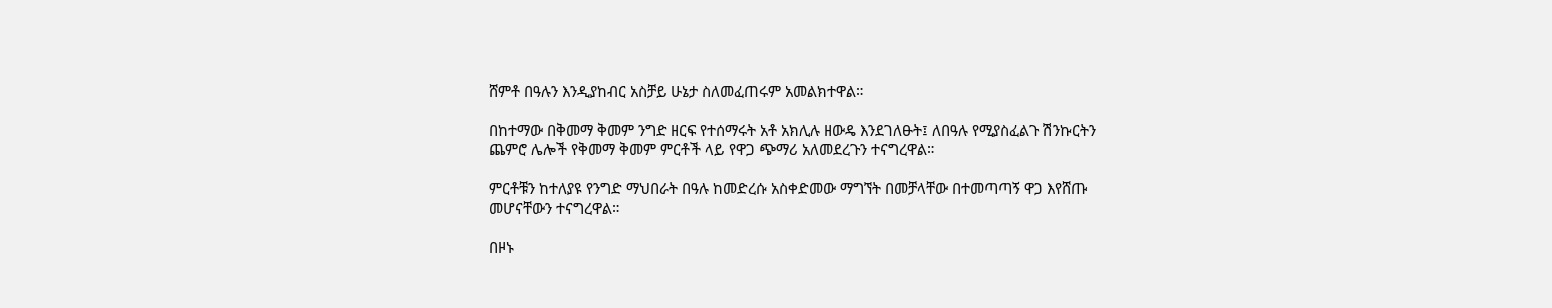ሸምቶ በዓሉን እንዲያከብር አስቻይ ሁኔታ ስለመፈጠሩም አመልክተዋል።

በከተማው በቅመማ ቅመም ንግድ ዘርፍ የተሰማሩት አቶ አክሊሉ ዘውዴ እንደገለፁት፤ ለበዓሉ የሚያስፈልጉ ሽንኩርትን ጨምሮ ሌሎች የቅመማ ቅመም ምርቶች ላይ የዋጋ ጭማሪ አለመደረጉን ተናግረዋል።

ምርቶቹን ከተለያዩ የንግድ ማህበራት በዓሉ ከመድረሱ አስቀድመው ማግኘት በመቻላቸው በተመጣጣኝ ዋጋ እየሸጡ መሆናቸውን ተናግረዋል።

በዞኑ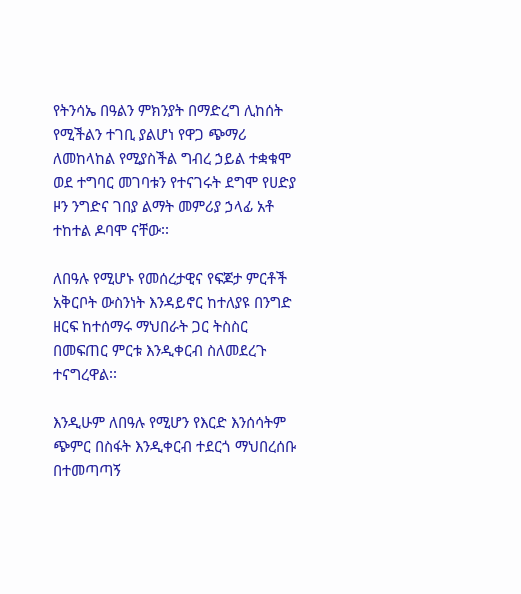የትንሳኤ በዓልን ምክንያት በማድረግ ሊከሰት የሚችልን ተገቢ ያልሆነ የዋጋ ጭማሪ ለመከላከል የሚያስችል ግብረ ኃይል ተቋቁሞ ወደ ተግባር መገባቱን የተናገሩት ደግሞ የሀድያ ዞን ንግድና ገበያ ልማት መምሪያ ኃላፊ አቶ ተከተል ዶባሞ ናቸው፡፡

ለበዓሉ የሚሆኑ የመሰረታዊና የፍጆታ ምርቶች አቅርቦት ውስንነት እንዳይኖር ከተለያዩ በንግድ ዘርፍ ከተሰማሩ ማህበራት ጋር ትስስር በመፍጠር ምርቱ እንዲቀርብ ስለመደረጉ ተናግረዋል፡፡

እንዲሁም ለበዓሉ የሚሆን የእርድ እንሰሳትም ጭምር በስፋት እንዲቀርብ ተደርጎ ማህበረሰቡ በተመጣጣኝ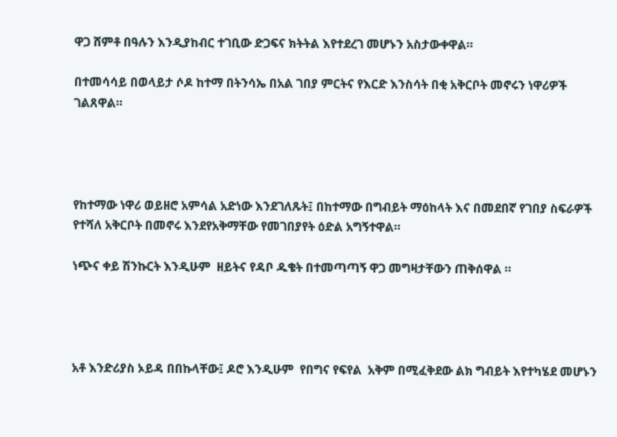ዋጋ ሸምቶ በዓሉን እንዲያከብር ተገቢው ድጋፍና ክትትል እየተደረገ መሆኑን አስታውቀዋል።

በተመሳሳይ በወላይታ ሶዶ ከተማ በትንሳኤ በአል ገበያ ምርትና የእርድ እንስሳት በቂ አቅርቦት መኖሩን ነዋሪዎች ገልጸዋል።




የከተማው ነዋሪ ወይዘሮ አምሳል አድነው እንደገለጹት፤ በከተማው በግብይት ማዕከላት እና በመደበኛ የገበያ ስፍራዎች የተሻለ አቅርቦት በመኖሩ እንደየአቅማቸው የመገበያየት ዕድል አግኝተዋል።

ነጭና ቀይ ሽንኩርት እንዲሁም  ዘይትና የዳቦ ዱቄት በተመጣጣኝ ዋጋ መግዛታቸውን ጠቅሰዋል ።




አቶ እንድሪያስ ኦይዳ በበኩላቸው፤ ዶሮ እንዲሁም  የበግና የፍየል  አቅም በሚፈቅደው ልክ ግብይት እየተካሄደ መሆኑን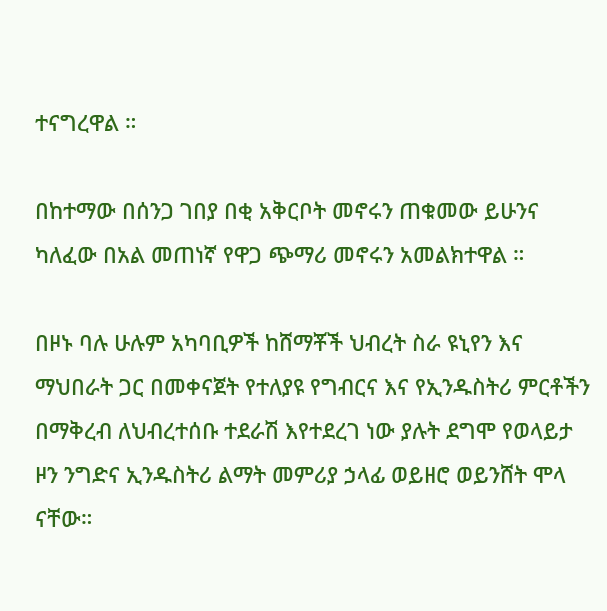ተናግረዋል ።

በከተማው በሰንጋ ገበያ በቂ አቅርቦት መኖሩን ጠቁመው ይሁንና ካለፈው በአል መጠነኛ የዋጋ ጭማሪ መኖሩን አመልክተዋል ።

በዞኑ ባሉ ሁሉም አካባቢዎች ከሸማቾች ህብረት ስራ ዩኒየን እና ማህበራት ጋር በመቀናጀት የተለያዩ የግብርና እና የኢንዱስትሪ ምርቶችን በማቅረብ ለህብረተሰቡ ተደራሽ እየተደረገ ነው ያሉት ደግሞ የወላይታ ዞን ንግድና ኢንዱስትሪ ልማት መምሪያ ኃላፊ ወይዘሮ ወይንሸት ሞላ ናቸው።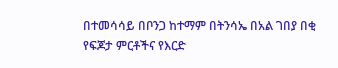በተመሳሳይ በቦንጋ ከተማም በትንሳኤ በአል ገበያ በቂ የፍጆታ ምርቶችና የእርድ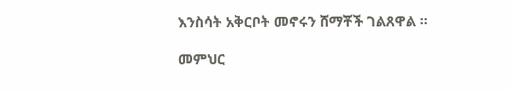እንስሳት አቅርቦት መኖሩን ሸማቾች ገልጸዋል ።

መምህር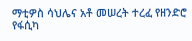ማቲዎስ ሳህሌና አቶ መሠረት ተረፈ የዘንድሮ የፋሲካ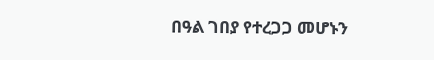በዓል ገበያ የተረጋጋ መሆኑን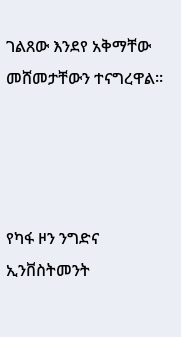ገልጸው እንደየ አቅማቸው መሸመታቸውን ተናግረዋል።




የካፋ ዞን ንግድና ኢንቨስትመንት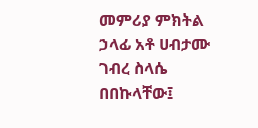መምሪያ ምክትል ኃላፊ አቶ ሀብታሙ ገብረ ስላሴ  በበኩላቸው፤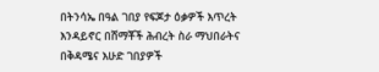በትንሳኤ በዓል ገበያ የፍጆታ ዕቃዎች እጥረት እንዳይኖር በሸማቾች ሕብረት ስራ ማህበራትና በቅዳሜና እሁድ ገበያዎች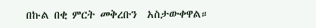በኩል በቂ ምርት መቅረቡን  አስታውቀዋል።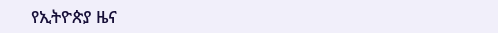የኢትዮጵያ ዜና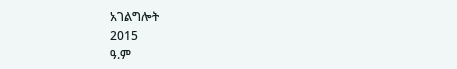አገልግሎት
2015
ዓ.ም